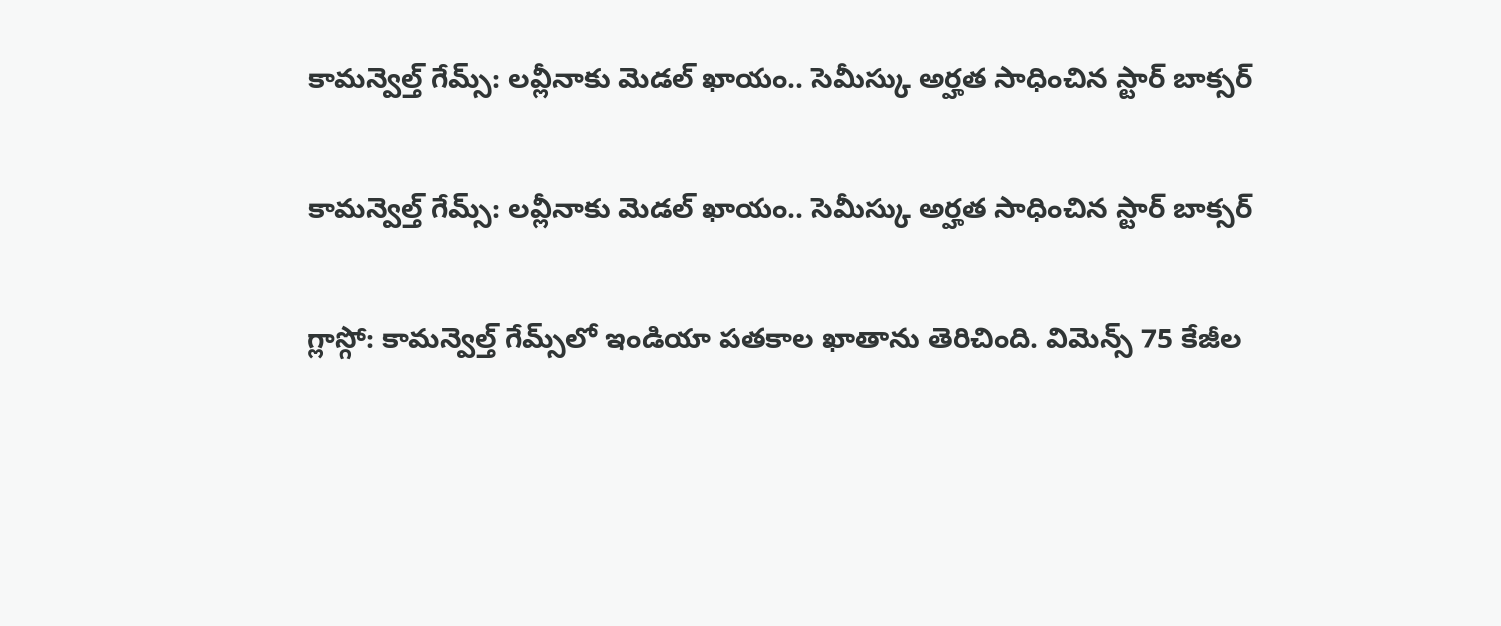కామన్వెల్త్‌‌ గేమ్స్‌‌: లవ్లీనాకు మెడల్‌‌ ఖాయం.. సెమీస్కు అర్హత సాధించిన స్టార్ బాక్సర్

కామన్వెల్త్‌‌ గేమ్స్‌‌: లవ్లీనాకు మెడల్‌‌ ఖాయం.. సెమీస్కు అర్హత సాధించిన స్టార్ బాక్సర్

గ్లాస్గో: కామన్వెల్త్‌‌ గేమ్స్‌‌లో ఇండియా పతకాల ఖాతాను తెరిచింది. విమెన్స్‌‌ 75 కేజీల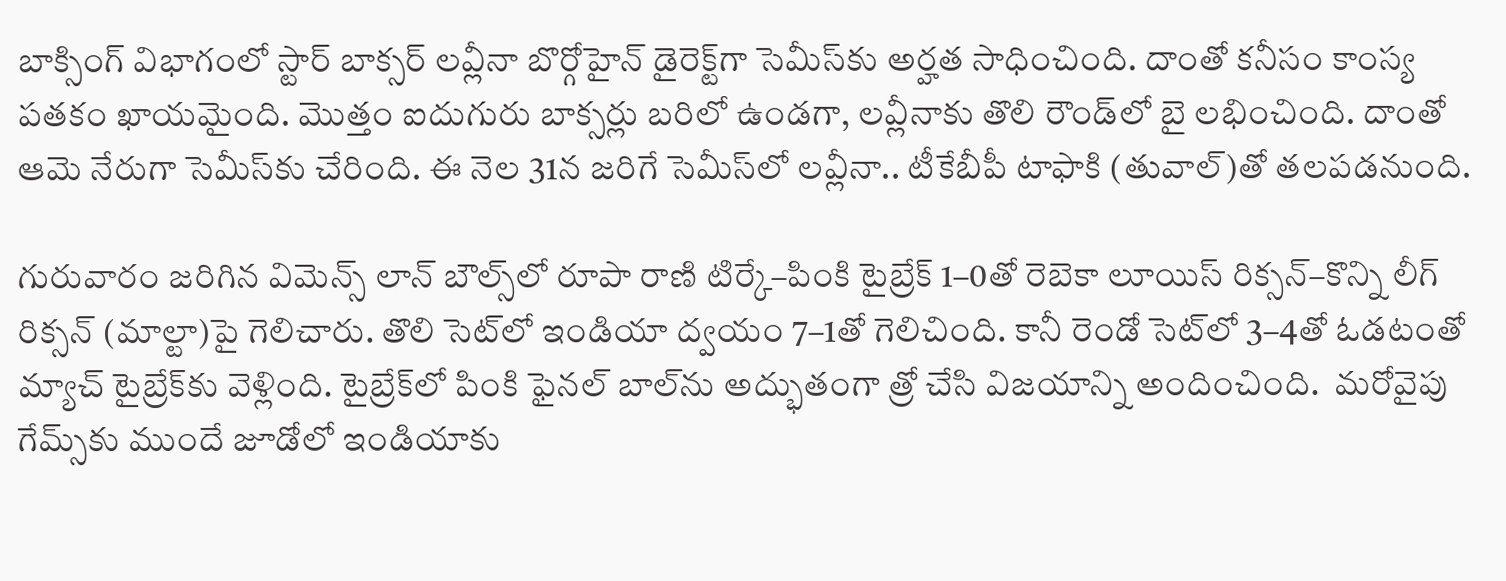బాక్సింగ్‌‌ విభాగంలో స్టార్‌‌ బాక్సర్‌‌ లవ్లీనా బొర్గోహైన్‌‌ డైరెక్ట్‌‌గా సెమీస్‌‌కు అర్హత సాధించింది. దాంతో కనీసం కాంస్య పతకం ఖాయమైంది. మొత్తం ఐదుగురు బాక్సర్లు బరిలో ఉండగా, లవ్లీనాకు తొలి రౌండ్‌‌లో బై లభించింది. దాంతో ఆమె నేరుగా సెమీస్‌‌కు చేరింది. ఈ నెల 31న జరిగే సెమీస్‌‌లో లవ్లీనా.. టీకేబీపీ టాఫాకి (తువాల్‌‌)తో తలపడనుంది.

గురువారం జరిగిన విమెన్స్‌‌ లాన్‌‌ బౌల్స్‌‌లో రూపా రాణి టిర్కే–పింకి టైబ్రేక్‌‌ 1–0తో రెబెకా లూయిస్‌‌ రిక్సన్‌‌–కొన్ని లీగ్‌‌ రిక్సన్‌‌ (మాల్టా)పై గెలిచారు. తొలి సెట్‌‌లో ఇండియా ద్వయం 7–1తో గెలిచింది. కానీ రెండో సెట్‌‌లో 3–4తో ఓడటంతో మ్యాచ్‌‌ టైబ్రేక్‌‌కు వెళ్లింది. టైబ్రేక్‌‌లో పింకి ఫైనల్‌‌ బాల్‌‌ను అద్భుతంగా త్రో చేసి విజయాన్ని అందించింది.  మరోవైపు గేమ్స్‌‌కు ముందే జూడోలో ఇండియాకు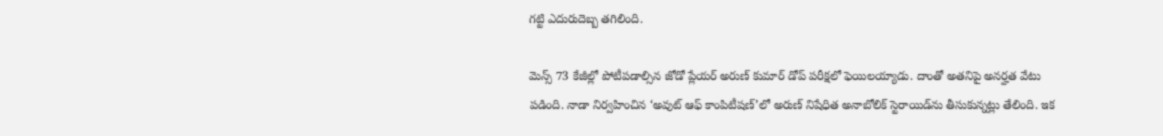గట్టి ఎదురుదెబ్బ తగిలింది.

మెన్స్‌‌ 73 కేజీల్లో పోటీపడాల్సిన జోడో ప్లేయర్‌‌ అరుణ్‌‌ కుమార్‌‌ డోప్‌‌ పరీక్షలో ఫెయిలయ్యాడు. దాంతో అతనిపై అనర్హత వేటు పడింది. నాడా నిర్వహించిన ‘అవుట్‌‌ ఆఫ్‌‌ కాంపిటీషణ్‌‌’లో అరుణ్‌‌ నిషేధిత అనాబోలిక్‌‌ స్టెరాయిడ్‌‌ను తీసుకున్నట్లు తేలింది. ఇక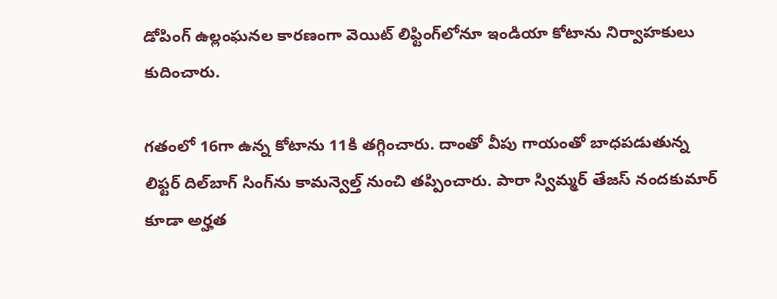డోపింగ్‌‌ ఉల్లంఘనల కారణంగా వెయిట్‌‌ లిఫ్టింగ్‌‌లోనూ ఇండియా కోటాను నిర్వాహకులు కుదించారు.

గతంలో 16గా ఉన్న కోటాను 11కి తగ్గించారు. దాంతో వీపు గాయంతో బాధపడుతున్న లిఫ్టర్‌‌ దిల్‌‌బాగ్ సింగ్‌‌ను కామన్వెల్త్‌‌ నుంచి తప్పించారు. పారా స్విమ్మర్‌‌ తేజస్‌‌ నందకుమార్‌‌ కూడా అర్హత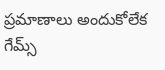ప్రమాణాలు అందుకోలేక గేమ్స్‌‌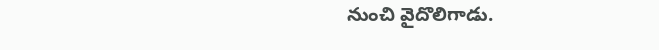నుంచి వైదొలిగాడు.